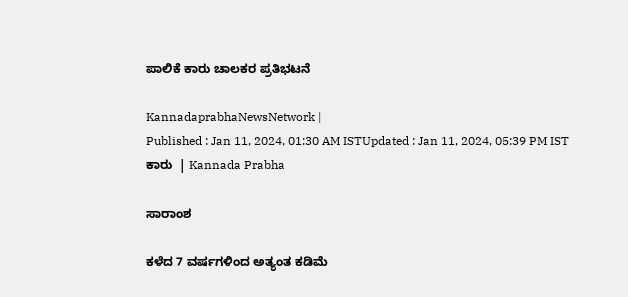ಪಾಲಿಕೆ ಕಾರು ಚಾಲಕರ ಪ್ರತಿಭಟನೆ

KannadaprabhaNewsNetwork |
Published : Jan 11, 2024, 01:30 AM ISTUpdated : Jan 11, 2024, 05:39 PM IST
ಕಾರು  | Kannada Prabha

ಸಾರಾಂಶ

ಕಳೆದ 7 ವರ್ಷಗಳಿಂದ ಅತ್ಯಂತ ಕಡಿಮೆ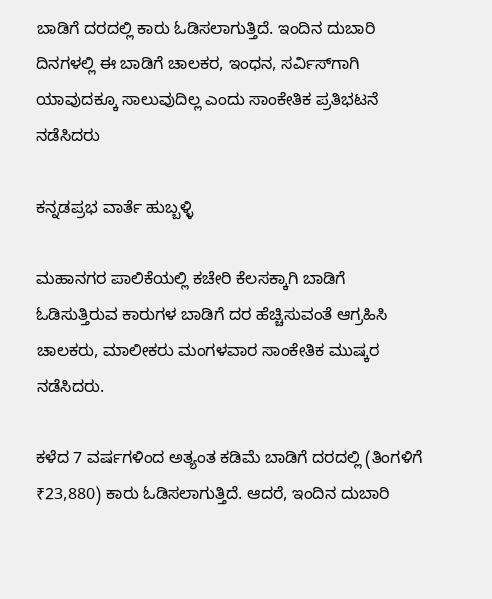ಬಾಡಿಗೆ ದರದಲ್ಲಿ ಕಾರು ಓಡಿಸಲಾಗುತ್ತಿದೆ. ಇಂದಿನ ದುಬಾರಿ ದಿನಗಳಲ್ಲಿ ಈ ಬಾಡಿಗೆ ಚಾಲಕರ, ಇಂಧನ, ಸರ್ವಿಸ್‌ಗಾಗಿ ಯಾವುದಕ್ಕೂ ಸಾಲುವುದಿಲ್ಲ ಎಂದು ಸಾಂಕೇತಿಕ ಪ್ರತಿಭಟನೆ ನಡೆಸಿದರು

ಕನ್ನಡಪ್ರಭ ವಾರ್ತೆ ಹುಬ್ಬಳ್ಳಿ

ಮಹಾನಗರ ಪಾಲಿಕೆಯಲ್ಲಿ ಕಚೇರಿ ಕೆಲಸಕ್ಕಾಗಿ ಬಾಡಿಗೆ ಓಡಿಸುತ್ತಿರುವ ಕಾರುಗಳ ಬಾಡಿಗೆ ದರ ಹೆಚ್ಚಿಸುವಂತೆ ಆಗ್ರಹಿಸಿ ಚಾಲಕರು, ಮಾಲೀಕರು ಮಂಗಳವಾರ ಸಾಂಕೇತಿಕ ಮುಷ್ಕರ ನಡೆಸಿದರು.

ಕಳೆದ 7 ವರ್ಷಗಳಿಂದ ಅತ್ಯಂತ ಕಡಿಮೆ ಬಾಡಿಗೆ ದರದಲ್ಲಿ (ತಿಂಗಳಿಗೆ ₹23,880) ಕಾರು ಓಡಿಸಲಾಗುತ್ತಿದೆ. ಆದರೆ, ಇಂದಿನ ದುಬಾರಿ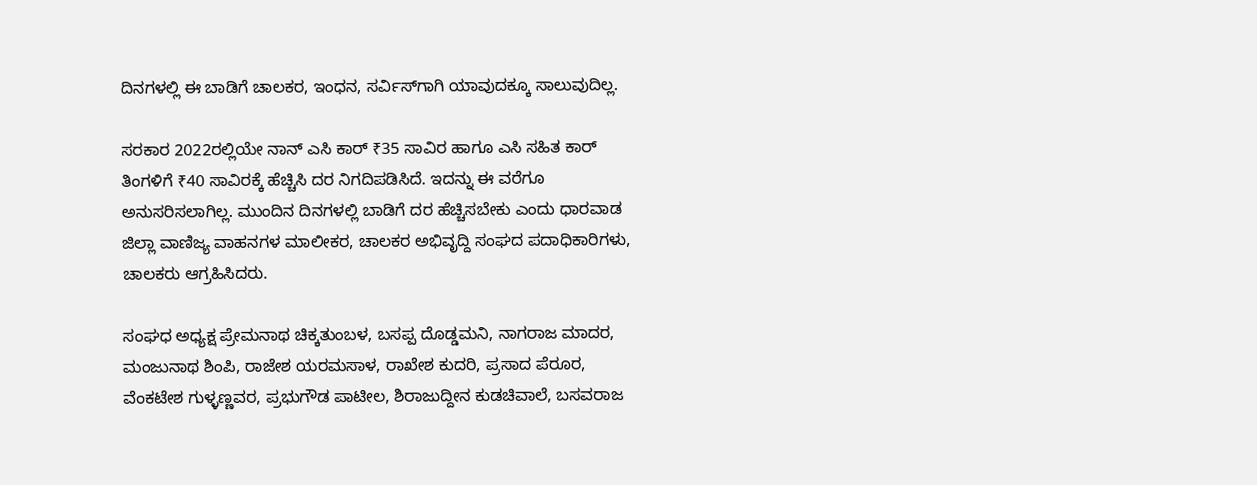ದಿನಗಳಲ್ಲಿ ಈ ಬಾಡಿಗೆ ಚಾಲಕರ, ಇಂಧನ, ಸರ್ವಿಸ್‌ಗಾಗಿ ಯಾವುದಕ್ಕೂ ಸಾಲುವುದಿಲ್ಲ.

ಸರಕಾರ 2022ರಲ್ಲಿಯೇ ನಾನ್‌ ಎಸಿ ಕಾರ್‌ ₹35 ಸಾವಿರ ಹಾಗೂ ಎಸಿ ಸಹಿತ ಕಾರ್‌ ತಿಂಗಳಿಗೆ ₹40 ಸಾವಿರಕ್ಕೆ ಹೆಚ್ಚಿಸಿ ದರ ನಿಗದಿಪಡಿಸಿದೆ. ಇದನ್ನು ಈ ವರೆಗೂ ಅನುಸರಿಸಲಾಗಿಲ್ಲ. ಮುಂದಿನ ದಿನಗಳಲ್ಲಿ ಬಾಡಿಗೆ ದರ ಹೆಚ್ಚಿಸಬೇಕು ಎಂದು ಧಾರವಾಡ ಜಿಲ್ಲಾ ವಾಣಿಜ್ಯ ವಾಹನಗಳ ಮಾಲೀಕರ, ಚಾಲಕರ ಅಭಿವೃದ್ದಿ ಸಂಘದ ಪದಾಧಿಕಾರಿಗಳು, ಚಾಲಕರು ಆಗ್ರಹಿಸಿದರು.

ಸಂಘಧ ಅಧ್ಯಕ್ಷ ಪ್ರೇಮನಾಥ ಚಿಕ್ಕತುಂಬಳ, ಬಸಪ್ಪ ದೊಡ್ಡಮನಿ, ನಾಗರಾಜ ಮಾದರ, ಮಂಜುನಾಥ ಶಿಂಪಿ, ರಾಜೇಶ ಯರಮಸಾಳ, ರಾಖೇಶ ಕುದರಿ, ಪ್ರಸಾದ ಪೆರೂರ, ವೆಂಕಟೇಶ ಗುಳ್ಳಣ್ಣವರ, ಪ್ರಭುಗೌಡ ಪಾಟೀಲ, ಶಿರಾಜುದ್ದೀನ ಕುಡಚಿವಾಲೆ, ಬಸವರಾಜ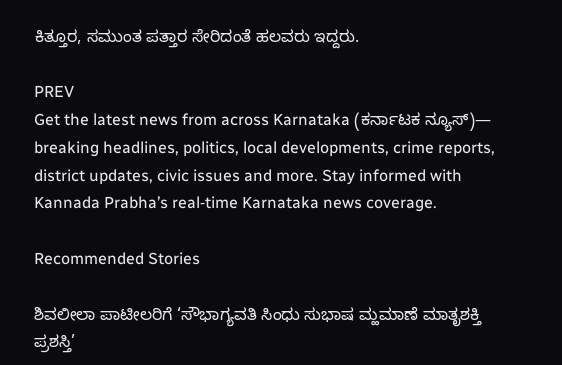ಕಿತ್ತೂರ, ಸಮುಂತ ಪತ್ತಾರ ಸೇರಿದಂತೆ ಹಲವರು ಇದ್ದರು.

PREV
Get the latest news from across Karnataka (ಕರ್ನಾಟಕ ನ್ಯೂಸ್)— breaking headlines, politics, local developments, crime reports, district updates, civic issues and more. Stay informed with Kannada Prabha’s real‑time Karnataka news coverage.

Recommended Stories

ಶಿವಲೀಲಾ ಪಾಟೀಲರಿಗೆ ‘ಸೌಭಾಗ್ಯವತಿ ಸಿಂಧು ಸುಭಾಷ ಮ್ಹಮಾಣೆ ಮಾತೃಶಕ್ತಿ ಪ್ರಶಸ್ತಿ’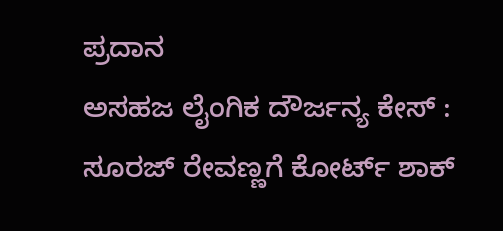ಪ್ರದಾನ
ಅಸಹಜ ಲೈಂಗಿಕ ದೌರ್ಜನ್ಯ ಕೇಸ್‌ : ಸೂರಜ್‌ ರೇವಣ್ಣಗೆ ಕೋರ್ಟ್‌ ಶಾಕ್‌